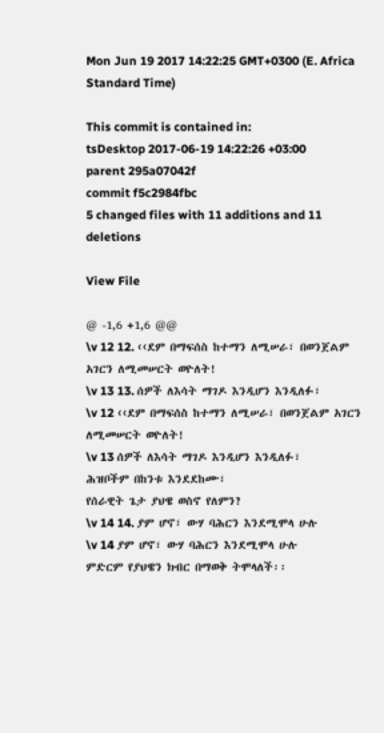Mon Jun 19 2017 14:22:25 GMT+0300 (E. Africa Standard Time)

This commit is contained in:
tsDesktop 2017-06-19 14:22:26 +03:00
parent 295a07042f
commit f5c2984fbc
5 changed files with 11 additions and 11 deletions

View File

@ -1,6 +1,6 @@
\v 12 12. ‹‹ደም በማፍሰስ ከተማን ለሚሠራ፣ በወንጀልም አገርን ለሚመሠርት ወዮለት!
\v 13 13. ሰዎች ለእሳት ማገዶ እንዲሆን እንዲለፉ፣
\v 12 ‹‹ደም በማፍሰስ ከተማን ለሚሠራ፣ በወንጀልም አገርን ለሚመሠርት ወዮለት!
\v 13 ሰዎች ለእሳት ማገዶ እንዲሆን እንዲለፉ፣
ሕዝቦችም በከንቱ እንደደከሙ፣
የሰራዊት ጌታ ያህዌ ወስኖ የለምን?
\v 14 14. ያም ሆኖ፣ ውሃ ባሕርን እንደሚሞላ ሁሉ
\v 14 ያም ሆኖ፣ ውሃ ባሕርን እንደሚሞላ ሁሉ
ምድርም የያህዌን ክብር በማወቅ ትሞላለች፡፡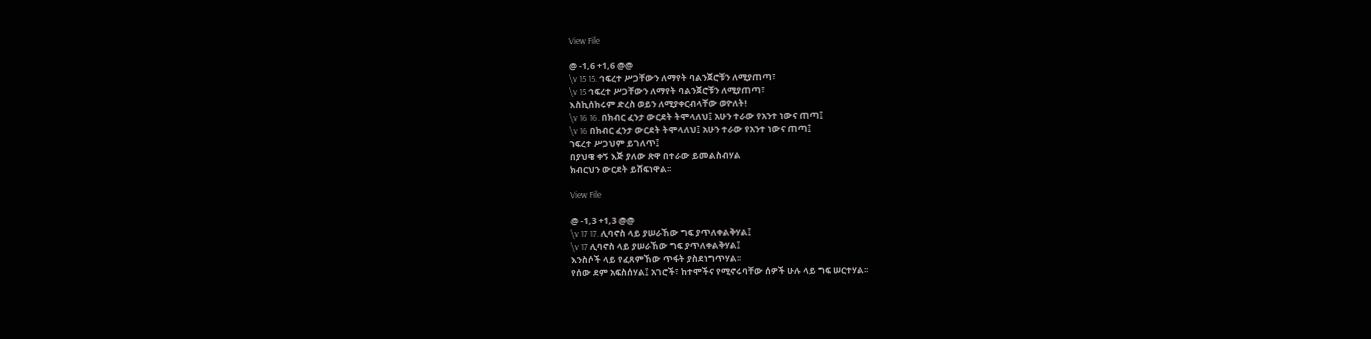View File

@ -1,6 +1,6 @@
\v 15 15. ኅፍረተ ሥጋቸውን ለማየት ባልንጀሮቹን ለሚያጠጣ፣
\v 15 ኅፍረተ ሥጋቸውን ለማየት ባልንጀሮቹን ለሚያጠጣ፣
እስኪሰክሩም ድረስ ወይን ለሚያቀርብላቸው ወዮለት!
\v 16 16. በክብር ፈንታ ውርደት ትሞላለህ፤ አሁን ተራው የአንተ ነውና ጠጣ፤
\v 16 በክብር ፈንታ ውርደት ትሞላለህ፤ አሁን ተራው የአንተ ነውና ጠጣ፤
ኀፍረተ ሥጋህም ይገለጥ፤
በያህዌ ቀኝ እጅ ያለው ጽዋ በተራው ይመልስብሃል
ክብርህን ውርደት ይሸፍነዋል፡፡

View File

@ -1,3 +1,3 @@
\v 17 17. ሊባኖስ ላይ ያሠራኸው ግፍ ያጥለቀልቅሃል፤
\v 17 ሊባኖስ ላይ ያሠራኸው ግፍ ያጥለቀልቅሃል፤
እንስሶች ላይ የፈጸምኸው ጥፋት ያስደነግጥሃል፡፡
የሰው ደም አፍስሰሃል፤ አገሮች፣ ከተሞችና የሚኖሩባቸው ሰዎች ሁሉ ላይ ግፍ ሠርተሃል፡፡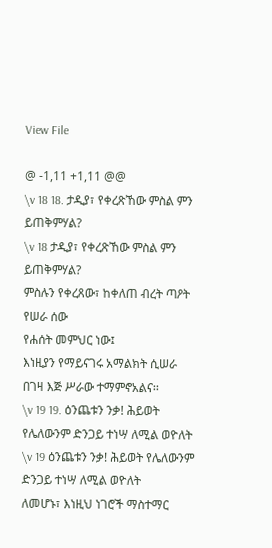View File

@ -1,11 +1,11 @@
\v 18 18. ታዲያ፣ የቀረጽኸው ምስል ምን ይጠቅምሃል?
\v 18 ታዲያ፣ የቀረጽኸው ምስል ምን ይጠቅምሃል?
ምስሉን የቀረጸው፣ ከቀለጠ ብረት ጣዖት የሠራ ሰው
የሐሰት መምህር ነው፤
እነዚያን የማይናገሩ አማልክት ሲሠራ
በገዛ እጅ ሥራው ተማምኖአልና፡፡
\v 19 19. ዕንጨቱን ንቃ! ሕይወት የሌለውንም ድንጋይ ተነሣ ለሚል ወዮለት
\v 19 ዕንጨቱን ንቃ! ሕይወት የሌለውንም ድንጋይ ተነሣ ለሚል ወዮለት
ለመሆኑ፣ እነዚህ ነገሮች ማስተማር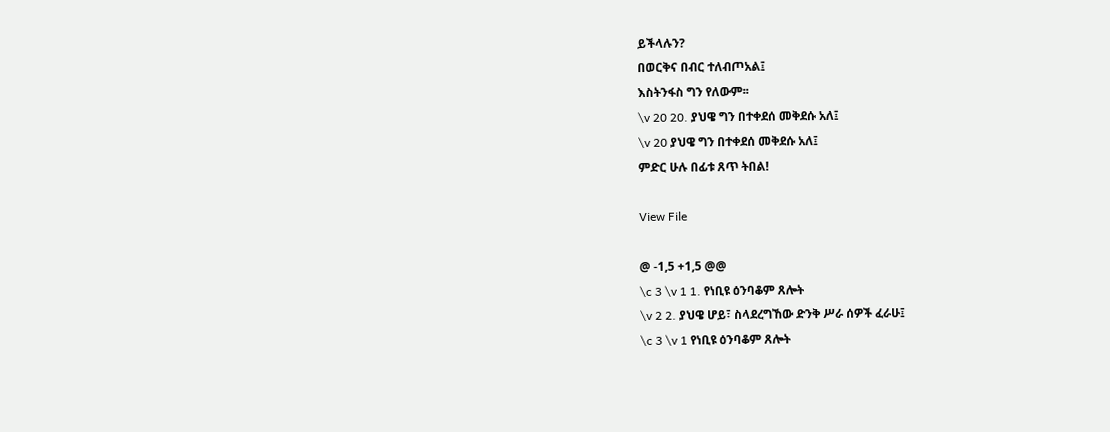ይችላሉን?
በወርቅና በብር ተለብጦአል፤
እስትንፋስ ግን የለውም፡፡
\v 20 20. ያህዌ ግን በተቀደሰ መቅደሱ አለ፤
\v 20 ያህዌ ግን በተቀደሰ መቅደሱ አለ፤
ምድር ሁሉ በፊቱ ጸጥ ትበል!

View File

@ -1,5 +1,5 @@
\c 3 \v 1 1. የነቢዩ ዕንባቆም ጸሎት
\v 2 2. ያህዌ ሆይ፣ ስላደረግኸው ድንቅ ሥራ ሰዎች ፈራሁ፤
\c 3 \v 1 የነቢዩ ዕንባቆም ጸሎት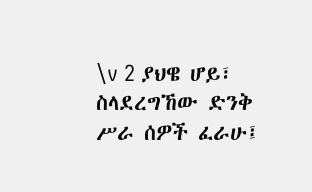\v 2 ያህዌ ሆይ፣ ስላደረግኸው ድንቅ ሥራ ሰዎች ፈራሁ፤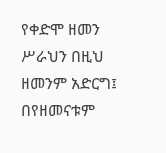የቀድሞ ዘመን ሥራህን በዚህ ዘመንም አድርግ፤
በየዘመናቱም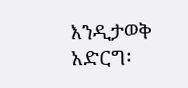እንዲታወቅ አድርግ፡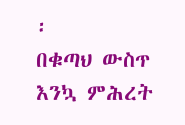፡
በቁጣህ ውስጥ እንኳ ምሕረት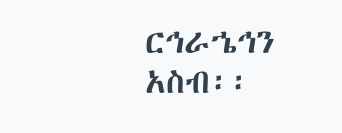ርኅራኄኅን አስብ፡፡